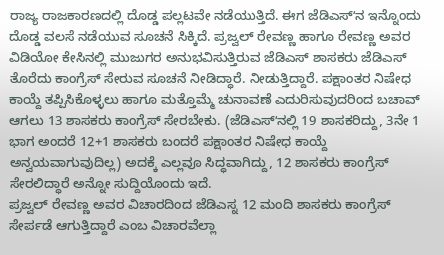ರಾಜ್ಯ ರಾಜಕಾರಣದಲ್ಲಿ ದೊಡ್ಡ ಪಲ್ಲಟವೇ ನಡೆಯುತ್ತಿದೆ. ಈಗ ಜೆಡಿಎಸ್ʻನ ಇನ್ನೊಂದು ದೊಡ್ಡ ವಲಸೆ ನಡೆಯುವ ಸೂಚನೆ ಸಿಕ್ಕಿದೆ. ಪ್ರಜ್ವಲ್ ರೇವಣ್ಣ ಹಾಗೂ ರೇವಣ್ಣ ಅವರ ವಿಡಿಯೋ ಕೇಸಿನಲ್ಲಿ ಮುಜುಗರ ಅನುಭವಿಸುತ್ತಿರುವ ಜೆಡಿಎಸ್ ಶಾಸಕರು ಜೆಡಿಎಸ್ ತೊರೆದು ಕಾಂಗ್ರೆಸ್ ಸೇರುವ ಸೂಚನೆ ನೀಡಿದ್ಧಾರೆ. ನೀಡುತ್ತಿದ್ದಾರೆ. ಪಕ್ಷಾಂತರ ನಿಷೇಧ ಕಾಯ್ದೆ ತಪ್ಪಿಸಿಕೊಳ್ಳಲು ಹಾಗೂ ಮತ್ತೊಮ್ಮೆ ಚುನಾವಣೆ ಎದುರಿಸುವುದರಿಂದ ಬಚಾವ್ ಆಗಲು 13 ಶಾಸಕರು ಕಾಂಗ್ರೆಸ್ ಸೇರಬೇಕು. (ಜೆಡಿಎಸ್ʻನಲ್ಲಿ 19 ಶಾಸಕರಿದ್ದು, 3ನೇ 1 ಭಾಗ ಅಂದರೆ 12+1 ಶಾಸಕರು ಬಂದರೆ ಪಕ್ಷಾಂತರ ನಿಷೇಧ ಕಾಯ್ದೆ ಅನ್ವಯವಾಗುವುದಿಲ್ಲ) ಅದಕ್ಕೆ ಎಲ್ಲವೂ ಸಿದ್ಧವಾಗಿದ್ದು, 12 ಶಾಸಕರು ಕಾಂಗ್ರೆಸ್ ಸೇರಲಿದ್ಧಾರೆ ಅನ್ನೋ ಸುದ್ದಿಯೊಂದು ಇದೆ.
ಪ್ರಜ್ವಲ್ ರೇವಣ್ಣ ಅವರ ವಿಚಾರದಿಂದ ಜೆಡಿಎಸ್ನ 12 ಮಂದಿ ಶಾಸಕರು ಕಾಂಗ್ರೆಸ್ ಸೇರ್ಪಡೆ ಆಗುತ್ತಿದ್ದಾರೆ ಎಂಬ ವಿಚಾರವೆಲ್ಲಾ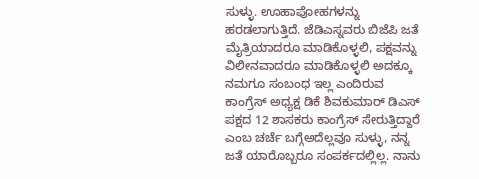ಸುಳ್ಳು. ಊಹಾಪೋಹಗಳನ್ನು ಹರಡಲಾಗುತ್ತಿದೆ. ಜೆಡಿಎಸ್ನವರು ಬಿಜೆಪಿ ಜತೆ ಮೈತ್ರಿಯಾದರೂ ಮಾಡಿಕೊಳ್ಳಲಿ, ಪಕ್ಷವನ್ನು ವಿಲೀನವಾದರೂ ಮಾಡಿಕೊಳ್ಳಲಿ ಅದಕ್ಕೂ ನಮಗೂ ಸಂಬಂಧ ಇಲ್ಲ ಎಂದಿರುವ ಕಾಂಗ್ರೆಸ್ ಅಧ್ಯಕ್ಷ ಡಿಕೆ ಶಿವಕುಮಾರ್ ಡಿಎಸ್ ಪಕ್ಷದ 12 ಶಾಸಕರು ಕಾಂಗ್ರೆಸ್ ಸೇರುತ್ತಿದ್ದಾರೆ ಎಂಬ ಚರ್ಚೆ ಬಗ್ಗೆಅದೆಲ್ಲವೂ ಸುಳ್ಳು, ನನ್ನ ಜತೆ ಯಾರೊಬ್ಬರೂ ಸಂಪರ್ಕದಲ್ಲಿಲ್ಲ. ನಾನು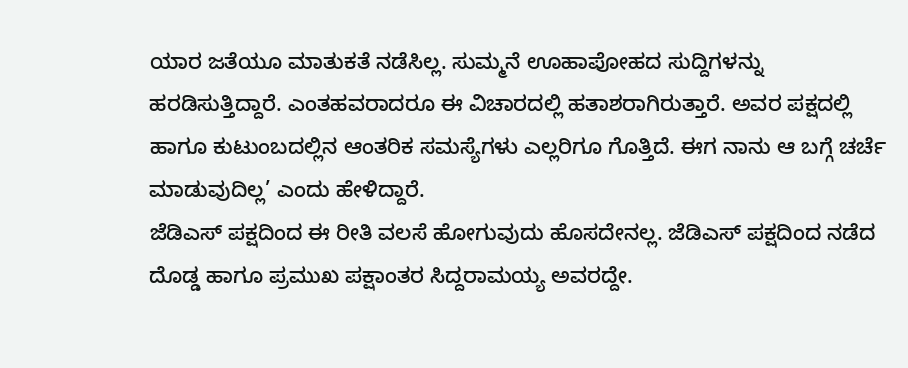ಯಾರ ಜತೆಯೂ ಮಾತುಕತೆ ನಡೆಸಿಲ್ಲ. ಸುಮ್ಮನೆ ಊಹಾಪೋಹದ ಸುದ್ದಿಗಳನ್ನು ಹರಡಿಸುತ್ತಿದ್ದಾರೆ. ಎಂತಹವರಾದರೂ ಈ ವಿಚಾರದಲ್ಲಿ ಹತಾಶರಾಗಿರುತ್ತಾರೆ. ಅವರ ಪಕ್ಷದಲ್ಲಿ ಹಾಗೂ ಕುಟುಂಬದಲ್ಲಿನ ಆಂತರಿಕ ಸಮಸ್ಯೆಗಳು ಎಲ್ಲರಿಗೂ ಗೊತ್ತಿದೆ. ಈಗ ನಾನು ಆ ಬಗ್ಗೆ ಚರ್ಚೆ ಮಾಡುವುದಿಲ್ಲ’ ಎಂದು ಹೇಳಿದ್ದಾರೆ.
ಜೆಡಿಎಸ್ ಪಕ್ಷದಿಂದ ಈ ರೀತಿ ವಲಸೆ ಹೋಗುವುದು ಹೊಸದೇನಲ್ಲ. ಜೆಡಿಎಸ್ ಪಕ್ಷದಿಂದ ನಡೆದ ದೊಡ್ಡ ಹಾಗೂ ಪ್ರಮುಖ ಪಕ್ಷಾಂತರ ಸಿದ್ದರಾಮಯ್ಯ ಅವರದ್ದೇ.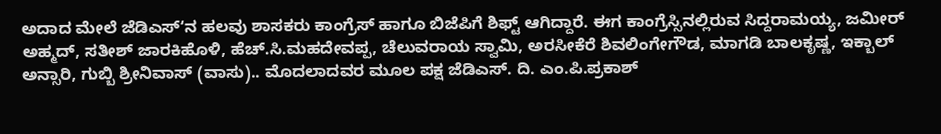ಅದಾದ ಮೇಲೆ ಜೆಡಿಎಸ್ʻನ ಹಲವು ಶಾಸಕರು ಕಾಂಗ್ರೆಸ್ ಹಾಗೂ ಬಿಜೆಪಿಗೆ ಶಿಫ್ಟ್ ಆಗಿದ್ದಾರೆ. ಈಗ ಕಾಂಗ್ರೆಸ್ಸಿನಲ್ಲಿರುವ ಸಿದ್ದರಾಮಯ್ಯ, ಜಮೀರ್ ಅಹ್ಮದ್, ಸತೀಶ್ ಜಾರಕಿಹೊಳಿ, ಹೆಚ್.ಸಿ.ಮಹದೇವಪ್ಪ, ಚೆಲುವರಾಯ ಸ್ವಾಮಿ, ಅರಸೀಕೆರೆ ಶಿವಲಿಂಗೇಗೌಡ, ಮಾಗಡಿ ಬಾಲಕೃಷ್ಣ, ಇಕ್ಬಾಲ್ ಅನ್ಸಾರಿ, ಗುಬ್ಬಿ ಶ್ರೀನಿವಾಸ್ (ವಾಸು).. ಮೊದಲಾದವರ ಮೂಲ ಪಕ್ಷ ಜೆಡಿಎಸ್. ದಿ. ಎಂ.ಪಿ.ಪ್ರಕಾಶ್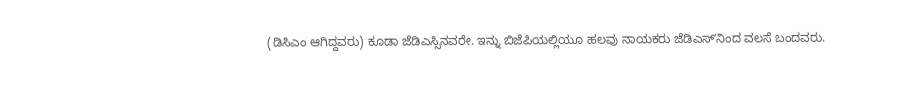(ಡಿಸಿಎಂ ಆಗಿದ್ದವರು) ಕೂಡಾ ಜೆಡಿಎಸ್ಸಿನವರೇ. ಇನ್ನು ಬಿಜೆಪಿಯಲ್ಲಿಯೂ ಹಲವು ನಾಯಕರು ಜೆಡಿಎಸ್ʻನಿಂದ ವಲಸೆ ಬಂದವರು.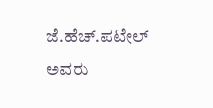ಜೆ.ಹೆಚ್.ಪಟೇಲ್ ಅವರು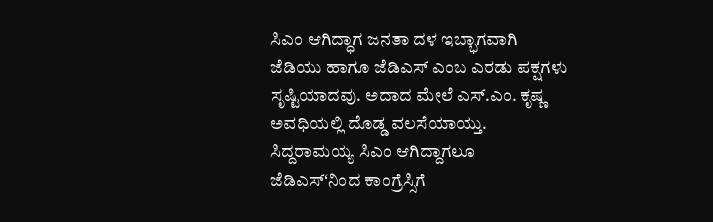ಸಿಎಂ ಆಗಿದ್ಧಾಗ ಜನತಾ ದಳ ಇಬ್ಭಾಗವಾಗಿ ಜೆಡಿಯು ಹಾಗೂ ಜೆಡಿಎಸ್ ಎಂಬ ಎರಡು ಪಕ್ಷಗಳು ಸೃಷ್ಟಿಯಾದವು. ಅದಾದ ಮೇಲೆ ಎಸ್.ಎಂ. ಕೃಷ್ಣ ಅವಧಿಯಲ್ಲಿ ದೊಡ್ಡ ವಲಸೆಯಾಯ್ತು. ಸಿದ್ದರಾಮಯ್ಯ ಸಿಎಂ ಆಗಿದ್ದಾಗಲೂ ಜೆಡಿಎಸ್ʻನಿಂದ ಕಾಂಗ್ರೆಸ್ಸಿಗೆ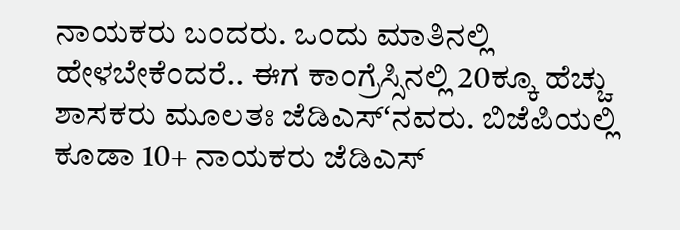ನಾಯಕರು ಬಂದರು. ಒಂದು ಮಾತಿನಲ್ಲಿ ಹೇಳಬೇಕೆಂದರೆ.. ಈಗ ಕಾಂಗ್ರೆಸ್ಸಿನಲ್ಲಿ 20ಕ್ಕೂ ಹೆಚ್ಚು ಶಾಸಕರು ಮೂಲತಃ ಜೆಡಿಎಸ್ʻನವರು. ಬಿಜೆಪಿಯಲ್ಲಿ ಕೂಡಾ 10+ ನಾಯಕರು ಜೆಡಿಎಸ್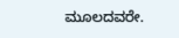ಮೂಲದವರೇ.